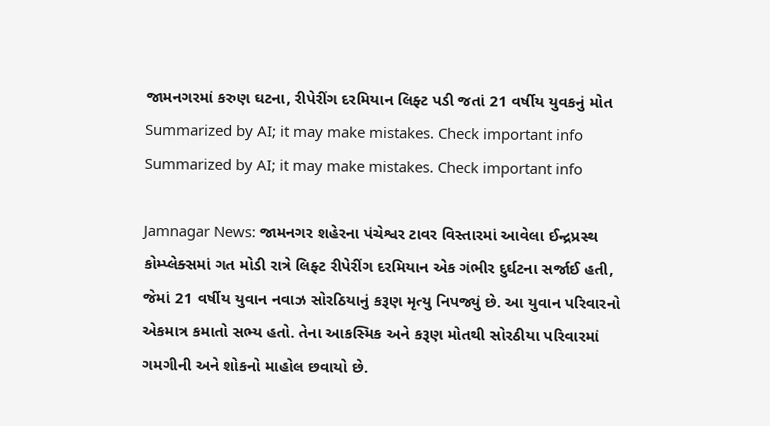જામનગરમાં કરુણ ઘટના, રીપેરીંગ દરમિયાન લિફ્ટ પડી જતાં 21 વર્ષીય યુવકનું મોત
Summarized by AI; it may make mistakes. Check important info
Summarized by AI; it may make mistakes. Check important info

Jamnagar News: જામનગર શહેરના પંચેશ્વર ટાવર વિસ્તારમાં આવેલા ઈન્દ્રપ્રસ્થ કોમ્પ્લેક્સમાં ગત મોડી રાત્રે લિફ્ટ રીપેરીંગ દરમિયાન એક ગંભીર દુર્ઘટના સર્જાઈ હતી, જેમાં 21 વર્ષીય યુવાન નવાઝ સોરઠિયાનું કરૂણ મૃત્યુ નિપજ્યું છે. આ યુવાન પરિવારનો એકમાત્ર કમાતો સભ્ય હતો. તેના આકસ્મિક અને કરૂણ મોતથી સોરઠીયા પરિવારમાં ગમગીની અને શોકનો માહોલ છવાયો છે.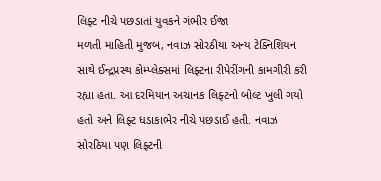લિફ્ટ નીચે પછડાતાં યુવકને ગંભીર ઈજા
મળતી માહિતી મુજબ, નવાઝ સોરઠીયા અન્ય ટેક્નિશિયન સાથે ઈન્દ્રપ્રસ્થ કોમ્પ્લેક્સમાં લિફ્ટના રીપેરીંગની કામગીરી કરી રહ્યા હતા. આ દરમિયાન અચાનક લિફ્ટનો બોલ્ટ ખુલી ગયો હતો અને લિફ્ટ ધડાકાભેર નીચે પછડાઈ હતી. નવાઝ સોરઠિયા પણ લિફ્ટની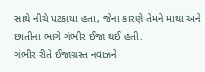સાથે નીચે પટકાયા હતા, જેના કારણે તેમને માથા અને છાતીના ભાગે ગંભીર ઈજા થઈ હતી.
ગંભીર રીતે ઈજાગ્રસ્ત નવાઝને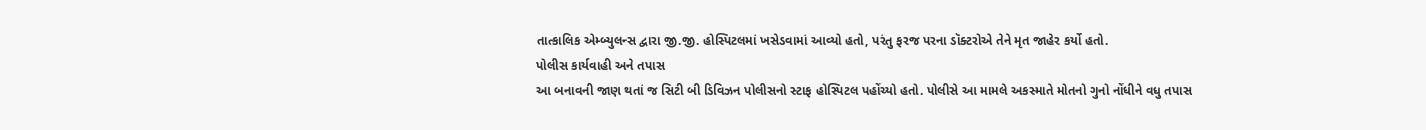તાત્કાલિક એમ્બ્યુલન્સ દ્વારા જી.જી. હોસ્પિટલમાં ખસેડવામાં આવ્યો હતો, પરંતુ ફરજ પરના ડૉક્ટરોએ તેને મૃત જાહેર કર્યો હતો.
પોલીસ કાર્યવાહી અને તપાસ
આ બનાવની જાણ થતાં જ સિટી બી ડિવિઝન પોલીસનો સ્ટાફ હોસ્પિટલ પહોંચ્યો હતો. પોલીસે આ મામલે અકસ્માતે મોતનો ગુનો નોંધીને વધુ તપાસ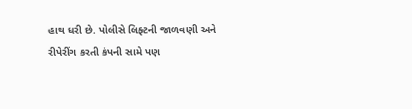હાથ ધરી છે. પોલીસે લિફ્ટની જાળવણી અને રીપેરીંગ કરતી કંપની સામે પણ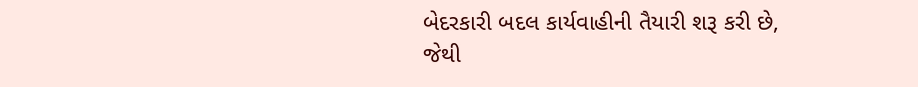બેદરકારી બદલ કાર્યવાહીની તૈયારી શરૂ કરી છે, જેથી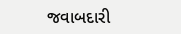જવાબદારી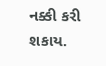નક્કી કરી શકાય.